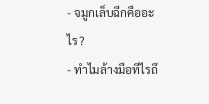- จมูกเล็บฉีกคืออะไร?
- ทำไมล้างมือทีไรถึ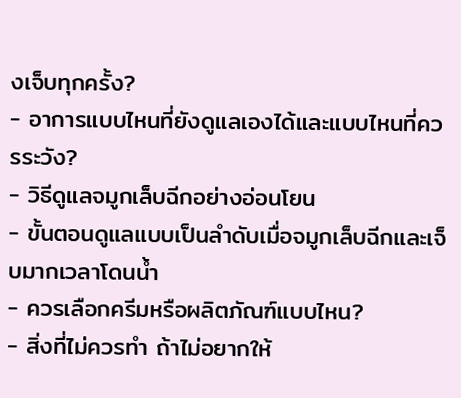งเจ็บทุกครั้ง?
- อาการแบบไหนที่ยังดูแลเองได้และแบบไหนที่ควรระวัง?
- วิธีดูแลจมูกเล็บฉีกอย่างอ่อนโยน
- ขั้นตอนดูแลแบบเป็นลำดับเมื่อจมูกเล็บฉีกและเจ็บมากเวลาโดนน้ำ
- ควรเลือกครีมหรือผลิตภัณฑ์แบบไหน?
- สิ่งที่ไม่ควรทำ ถ้าไม่อยากให้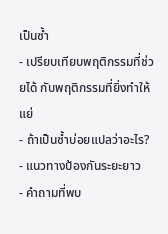เป็นซ้ำ
- เปรียบเทียบพฤติกรรมที่ช่วยได้ กับพฤติกรรมที่ยิ่งทำให้แย่
- ถ้าเป็นซ้ำบ่อยแปลว่าอะไร?
- แนวทางป้องกันระยะยาว
- คำถามที่พบ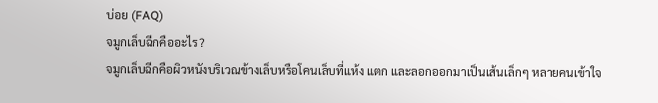บ่อย (FAQ)
จมูกเล็บฉีกคืออะไร?
จมูกเล็บฉีกคือผิวหนังบริเวณข้างเล็บหรือโคนเล็บที่แห้ง แตก และลอกออกมาเป็นเส้นเล็กๆ หลายคนเข้าใจ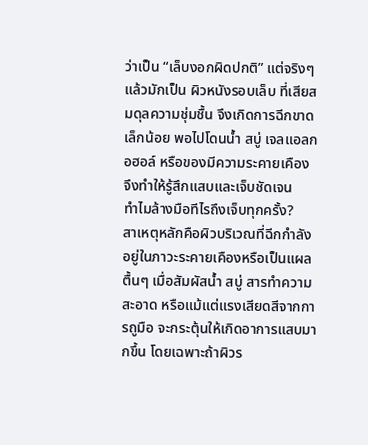ว่าเป็น “เล็บงอกผิดปกติ” แต่จริงๆ แล้วมักเป็น ผิวหนังรอบเล็บ ที่เสียสมดุลความชุ่มชื้น จึงเกิดการฉีกขาดเล็กน้อย พอไปโดนน้ำ สบู่ เจลแอลกอฮอล์ หรือของมีความระคายเคือง จึงทำให้รู้สึกแสบและเจ็บชัดเจน
ทำไมล้างมือทีไรถึงเจ็บทุกครั้ง?
สาเหตุหลักคือผิวบริเวณที่ฉีกกำลังอยู่ในภาวะระคายเคืองหรือเป็นแผลตื้นๆ เมื่อสัมผัสน้ำ สบู่ สารทำความสะอาด หรือแม้แต่แรงเสียดสีจากการถูมือ จะกระตุ้นให้เกิดอาการแสบมากขึ้น โดยเฉพาะถ้าผิวร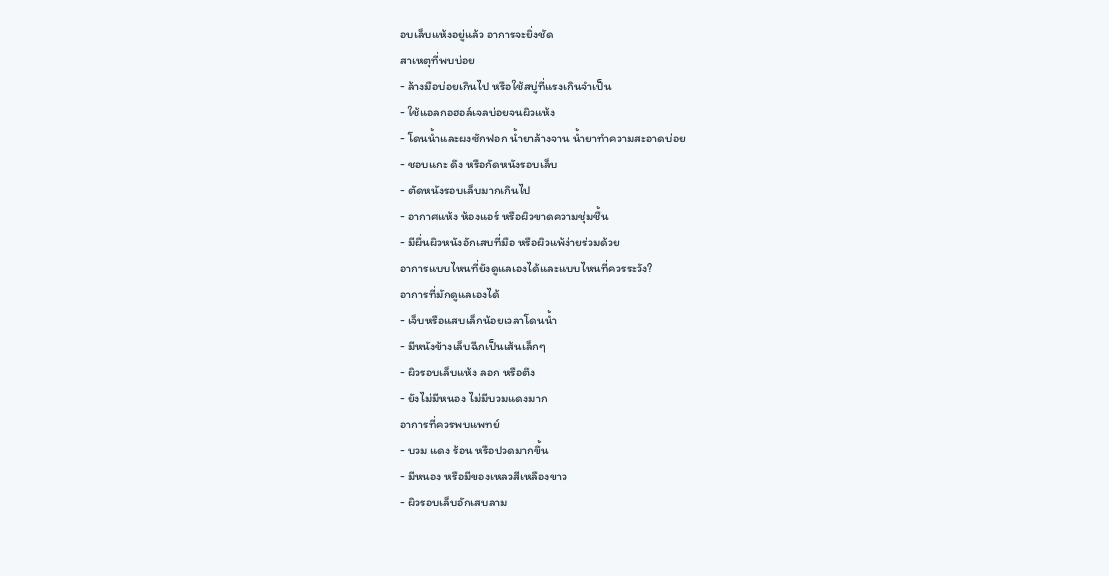อบเล็บแห้งอยู่แล้ว อาการจะยิ่งชัด
สาเหตุที่พบบ่อย
- ล้างมือบ่อยเกินไป หรือใช้สบู่ที่แรงเกินจำเป็น
- ใช้แอลกอฮอล์เจลบ่อยจนผิวแห้ง
- โดนน้ำและผงซักฟอก น้ำยาล้างจาน น้ำยาทำความสะอาดบ่อย
- ชอบแกะ ดึง หรือกัดหนังรอบเล็บ
- ตัดหนังรอบเล็บมากเกินไป
- อากาศแห้ง ห้องแอร์ หรือผิวขาดความชุ่มชื้น
- มีผื่นผิวหนังอักเสบที่มือ หรือผิวแพ้ง่ายร่วมด้วย
อาการแบบไหนที่ยังดูแลเองได้และแบบไหนที่ควรระวัง?
อาการที่มักดูแลเองได้
- เจ็บหรือแสบเล็กน้อยเวลาโดนน้ำ
- มีหนังข้างเล็บฉีกเป็นเส้นเล็กๆ
- ผิวรอบเล็บแห้ง ลอก หรือตึง
- ยังไม่มีหนอง ไม่มีบวมแดงมาก
อาการที่ควรพบแพทย์
- บวม แดง ร้อน หรือปวดมากขึ้น
- มีหนอง หรือมีของเหลวสีเหลืองขาว
- ผิวรอบเล็บอักเสบลาม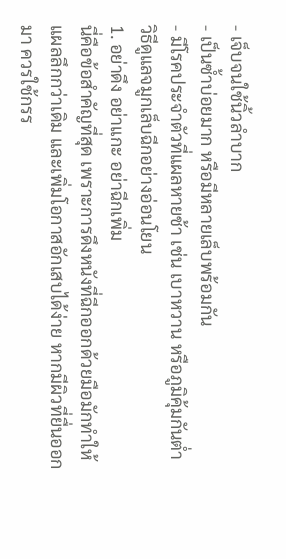- เจ็บจนใช้นิ้วลำบาก
- เป็นซ้ำบ่อยมาก หรือมีหลายเล็บพร้อมกัน
- มีโรคประจำตัวที่แผลหายช้า เช่น เบาหวาน หรือภูมิคุ้มกันต่ำ
วิธีดูแลจมูกเล็บฉีกอย่างอ่อนโยน
1. อย่าดึง อย่าแกะ อย่าฉีกเพิ่ม
นี่คือข้อสำคัญที่สุด เพราะการดึงหนังที่ฉีกออกด้วยมือมักทำให้แผลลึกกว่าเดิม และเพิ่มโอกาสอักเสบได้ง่าย หากมีผิวที่ยื่นออกมา ควรใช้กรร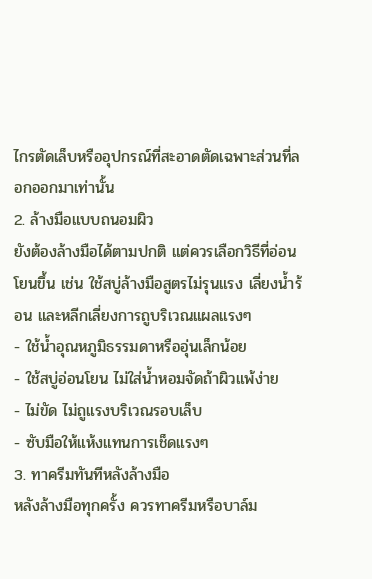ไกรตัดเล็บหรืออุปกรณ์ที่สะอาดตัดเฉพาะส่วนที่ลอกออกมาเท่านั้น
2. ล้างมือแบบถนอมผิว
ยังต้องล้างมือได้ตามปกติ แต่ควรเลือกวิธีที่อ่อนโยนขึ้น เช่น ใช้สบู่ล้างมือสูตรไม่รุนแรง เลี่ยงน้ำร้อน และหลีกเลี่ยงการถูบริเวณแผลแรงๆ
- ใช้น้ำอุณหภูมิธรรมดาหรืออุ่นเล็กน้อย
- ใช้สบู่อ่อนโยน ไม่ใส่น้ำหอมจัดถ้าผิวแพ้ง่าย
- ไม่ขัด ไม่ถูแรงบริเวณรอบเล็บ
- ซับมือให้แห้งแทนการเช็ดแรงๆ
3. ทาครีมทันทีหลังล้างมือ
หลังล้างมือทุกครั้ง ควรทาครีมหรือบาล์ม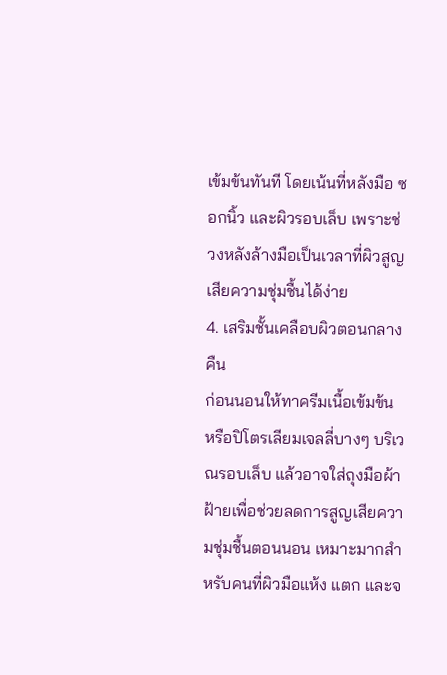เข้มข้นทันที โดยเน้นที่หลังมือ ซอกนิ้ว และผิวรอบเล็บ เพราะช่วงหลังล้างมือเป็นเวลาที่ผิวสูญเสียความชุ่มชื้นได้ง่าย
4. เสริมชั้นเคลือบผิวตอนกลางคืน
ก่อนนอนให้ทาครีมเนื้อเข้มข้น หรือปิโตรเลียมเจลลี่บางๆ บริเวณรอบเล็บ แล้วอาจใส่ถุงมือผ้าฝ้ายเพื่อช่วยลดการสูญเสียความชุ่มชื้นตอนนอน เหมาะมากสำหรับคนที่ผิวมือแห้ง แตก และจ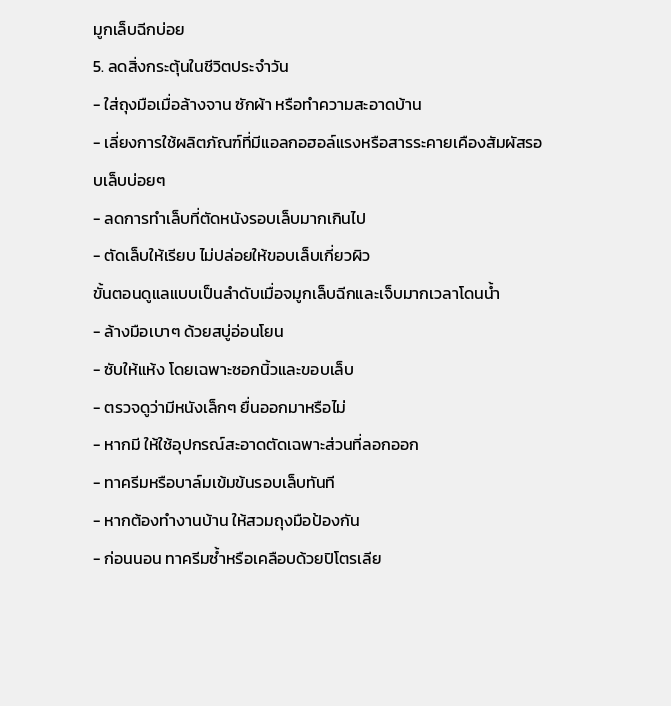มูกเล็บฉีกบ่อย
5. ลดสิ่งกระตุ้นในชีวิตประจำวัน
- ใส่ถุงมือเมื่อล้างจาน ซักผ้า หรือทำความสะอาดบ้าน
- เลี่ยงการใช้ผลิตภัณฑ์ที่มีแอลกอฮอล์แรงหรือสารระคายเคืองสัมผัสรอบเล็บบ่อยๆ
- ลดการทำเล็บที่ตัดหนังรอบเล็บมากเกินไป
- ตัดเล็บให้เรียบ ไม่ปล่อยให้ขอบเล็บเกี่ยวผิว
ขั้นตอนดูแลแบบเป็นลำดับเมื่อจมูกเล็บฉีกและเจ็บมากเวลาโดนน้ำ
- ล้างมือเบาๆ ด้วยสบู่อ่อนโยน
- ซับให้แห้ง โดยเฉพาะซอกนิ้วและขอบเล็บ
- ตรวจดูว่ามีหนังเล็กๆ ยื่นออกมาหรือไม่
- หากมี ให้ใช้อุปกรณ์สะอาดตัดเฉพาะส่วนที่ลอกออก
- ทาครีมหรือบาล์มเข้มข้นรอบเล็บทันที
- หากต้องทำงานบ้าน ให้สวมถุงมือป้องกัน
- ก่อนนอน ทาครีมซ้ำหรือเคลือบด้วยปิโตรเลีย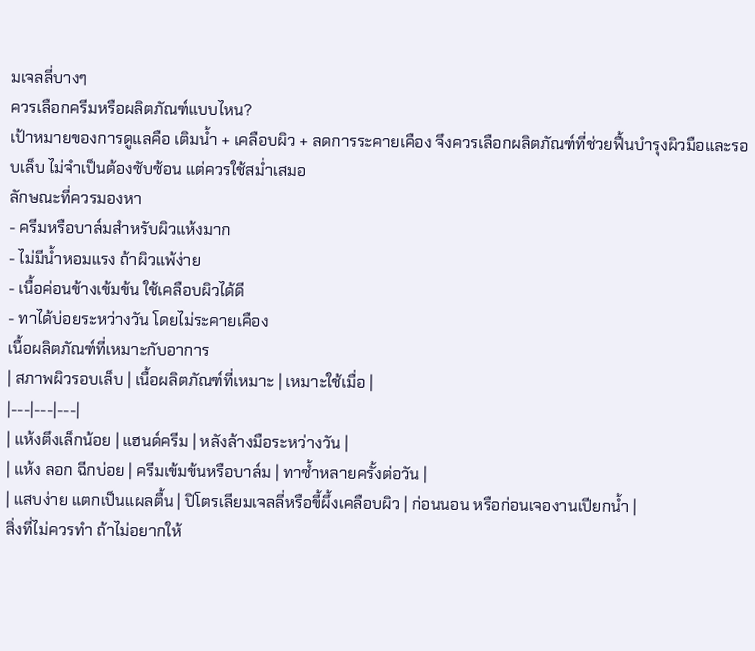มเจลลี่บางๆ
ควรเลือกครีมหรือผลิตภัณฑ์แบบไหน?
เป้าหมายของการดูแลคือ เติมน้ำ + เคลือบผิว + ลดการระคายเคือง จึงควรเลือกผลิตภัณฑ์ที่ช่วยฟื้นบำรุงผิวมือและรอบเล็บ ไม่จำเป็นต้องซับซ้อน แต่ควรใช้สม่ำเสมอ
ลักษณะที่ควรมองหา
- ครีมหรือบาล์มสำหรับผิวแห้งมาก
- ไม่มีน้ำหอมแรง ถ้าผิวแพ้ง่าย
- เนื้อค่อนข้างเข้มข้น ใช้เคลือบผิวได้ดี
- ทาได้บ่อยระหว่างวัน โดยไม่ระคายเคือง
เนื้อผลิตภัณฑ์ที่เหมาะกับอาการ
| สภาพผิวรอบเล็บ | เนื้อผลิตภัณฑ์ที่เหมาะ | เหมาะใช้เมื่อ |
|---|---|---|
| แห้งตึงเล็กน้อย | แฮนด์ครีม | หลังล้างมือระหว่างวัน |
| แห้ง ลอก ฉีกบ่อย | ครีมเข้มข้นหรือบาล์ม | ทาซ้ำหลายครั้งต่อวัน |
| แสบง่าย แตกเป็นแผลตื้น | ปิโตรเลียมเจลลี่หรือขี้ผึ้งเคลือบผิว | ก่อนนอน หรือก่อนเจองานเปียกน้ำ |
สิ่งที่ไม่ควรทำ ถ้าไม่อยากให้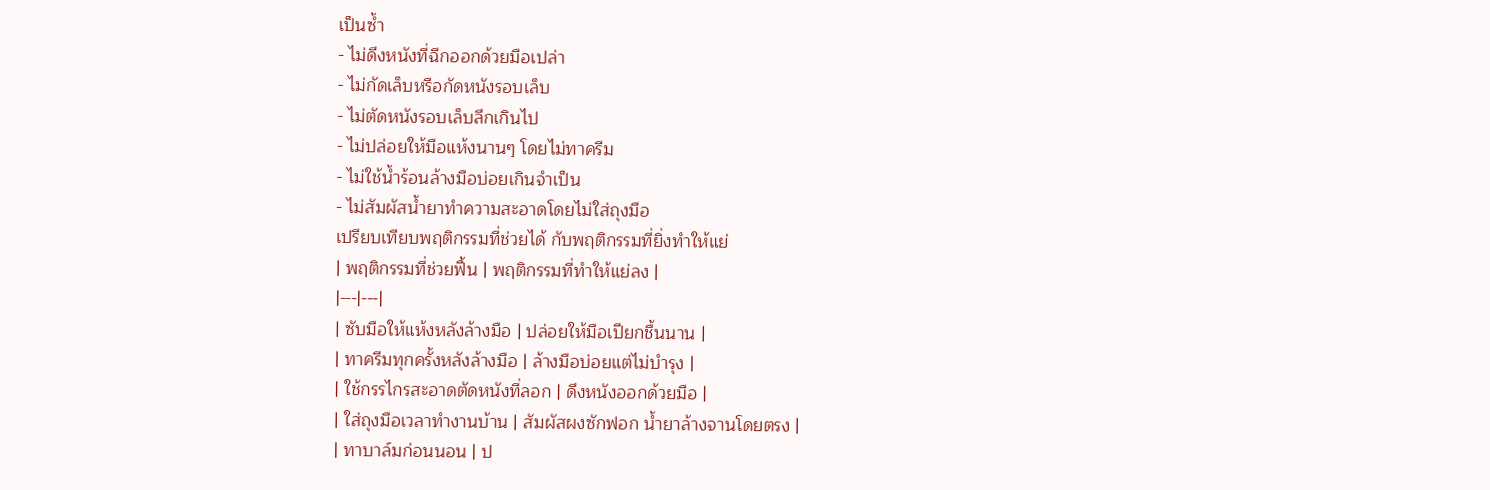เป็นซ้ำ
- ไม่ดึงหนังที่ฉีกออกด้วยมือเปล่า
- ไม่กัดเล็บหรือกัดหนังรอบเล็บ
- ไม่ตัดหนังรอบเล็บลึกเกินไป
- ไม่ปล่อยให้มือแห้งนานๆ โดยไม่ทาครีม
- ไม่ใช้น้ำร้อนล้างมือบ่อยเกินจำเป็น
- ไม่สัมผัสน้ำยาทำความสะอาดโดยไม่ใส่ถุงมือ
เปรียบเทียบพฤติกรรมที่ช่วยได้ กับพฤติกรรมที่ยิ่งทำให้แย่
| พฤติกรรมที่ช่วยฟื้น | พฤติกรรมที่ทำให้แย่ลง |
|---|---|
| ซับมือให้แห้งหลังล้างมือ | ปล่อยให้มือเปียกชื้นนาน |
| ทาครีมทุกครั้งหลังล้างมือ | ล้างมือบ่อยแต่ไม่บำรุง |
| ใช้กรรไกรสะอาดตัดหนังที่ลอก | ดึงหนังออกด้วยมือ |
| ใส่ถุงมือเวลาทำงานบ้าน | สัมผัสผงซักฟอก น้ำยาล้างจานโดยตรง |
| ทาบาล์มก่อนนอน | ป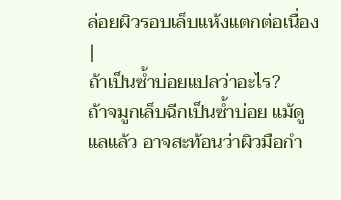ล่อยผิวรอบเล็บแห้งแตกต่อเนื่อง |
ถ้าเป็นซ้ำบ่อยแปลว่าอะไร?
ถ้าจมูกเล็บฉีกเป็นซ้ำบ่อย แม้ดูแลแล้ว อาจสะท้อนว่าผิวมือกำ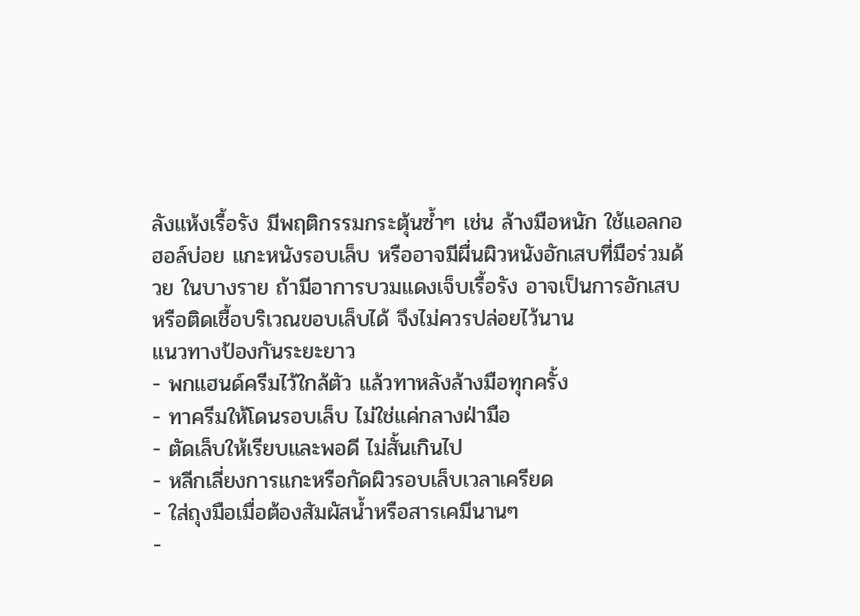ลังแห้งเรื้อรัง มีพฤติกรรมกระตุ้นซ้ำๆ เช่น ล้างมือหนัก ใช้แอลกอฮอล์บ่อย แกะหนังรอบเล็บ หรืออาจมีผื่นผิวหนังอักเสบที่มือร่วมด้วย ในบางราย ถ้ามีอาการบวมแดงเจ็บเรื้อรัง อาจเป็นการอักเสบหรือติดเชื้อบริเวณขอบเล็บได้ จึงไม่ควรปล่อยไว้นาน
แนวทางป้องกันระยะยาว
- พกแฮนด์ครีมไว้ใกล้ตัว แล้วทาหลังล้างมือทุกครั้ง
- ทาครีมให้โดนรอบเล็บ ไม่ใช่แค่กลางฝ่ามือ
- ตัดเล็บให้เรียบและพอดี ไม่สั้นเกินไป
- หลีกเลี่ยงการแกะหรือกัดผิวรอบเล็บเวลาเครียด
- ใส่ถุงมือเมื่อต้องสัมผัสน้ำหรือสารเคมีนานๆ
-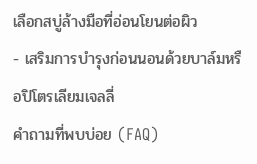เลือกสบู่ล้างมือที่อ่อนโยนต่อผิว
- เสริมการบำรุงก่อนนอนด้วยบาล์มหรือปิโตรเลียมเจลลี่
คำถามที่พบบ่อย (FAQ)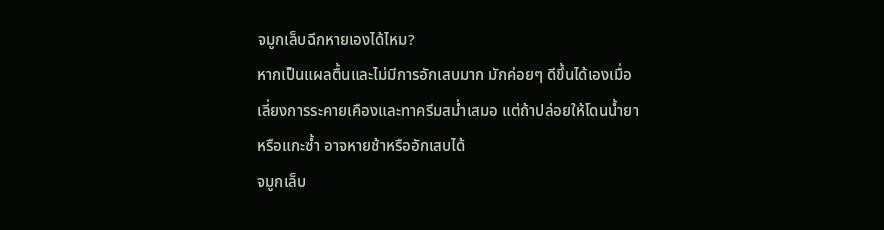จมูกเล็บฉีกหายเองได้ไหม?
หากเป็นแผลตื้นและไม่มีการอักเสบมาก มักค่อยๆ ดีขึ้นได้เองเมื่อเลี่ยงการระคายเคืองและทาครีมสม่ำเสมอ แต่ถ้าปล่อยให้โดนน้ำยาหรือแกะซ้ำ อาจหายช้าหรืออักเสบได้
จมูกเล็บ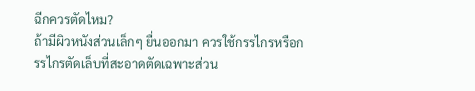ฉีกควรตัดไหม?
ถ้ามีผิวหนังส่วนเล็กๆ ยื่นออกมา ควรใช้กรรไกรหรือกรรไกรตัดเล็บที่สะอาดตัดเฉพาะส่วน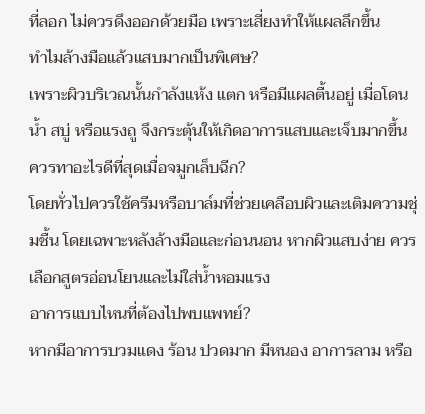ที่ลอก ไม่ควรดึงออกด้วยมือ เพราะเสี่ยงทำให้แผลลึกขึ้น
ทำไมล้างมือแล้วแสบมากเป็นพิเศษ?
เพราะผิวบริเวณนั้นกำลังแห้ง แตก หรือมีแผลตื้นอยู่ เมื่อโดนน้ำ สบู่ หรือแรงถู จึงกระตุ้นให้เกิดอาการแสบและเจ็บมากขึ้น
ควรทาอะไรดีที่สุดเมื่อจมูกเล็บฉีก?
โดยทั่วไปควรใช้ครีมหรือบาล์มที่ช่วยเคลือบผิวและเติมความชุ่มชื้น โดยเฉพาะหลังล้างมือและก่อนนอน หากผิวแสบง่าย ควรเลือกสูตรอ่อนโยนและไม่ใส่น้ำหอมแรง
อาการแบบไหนที่ต้องไปพบแพทย์?
หากมีอาการบวมแดง ร้อน ปวดมาก มีหนอง อาการลาม หรือ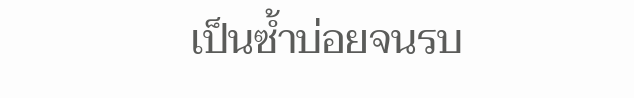เป็นซ้ำบ่อยจนรบ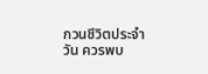กวนชีวิตประจำวัน ควรพบ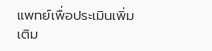แพทย์เพื่อประเมินเพิ่มเติม